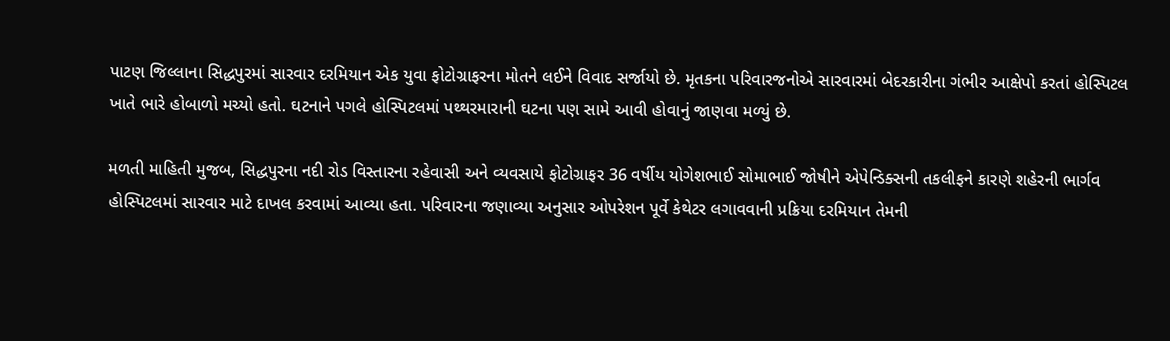પાટણ જિલ્લાના સિદ્ધપુરમાં સારવાર દરમિયાન એક યુવા ફોટોગ્રાફરના મોતને લઈને વિવાદ સર્જાયો છે. મૃતકના પરિવારજનોએ સારવારમાં બેદરકારીના ગંભીર આક્ષેપો કરતાં હોસ્પિટલ ખાતે ભારે હોબાળો મચ્યો હતો. ઘટનાને પગલે હોસ્પિટલમાં પથ્થરમારાની ઘટના પણ સામે આવી હોવાનું જાણવા મળ્યું છે.

મળતી માહિતી મુજબ, સિદ્ધપુરના નદી રોડ વિસ્તારના રહેવાસી અને વ્યવસાયે ફોટોગ્રાફર 36 વર્ષીય યોગેશભાઈ સોમાભાઈ જોષીને એપેન્ડિક્સની તકલીફને કારણે શહેરની ભાર્ગવ હોસ્પિટલમાં સારવાર માટે દાખલ કરવામાં આવ્યા હતા. પરિવારના જણાવ્યા અનુસાર ઓપરેશન પૂર્વે કેથેટર લગાવવાની પ્રક્રિયા દરમિયાન તેમની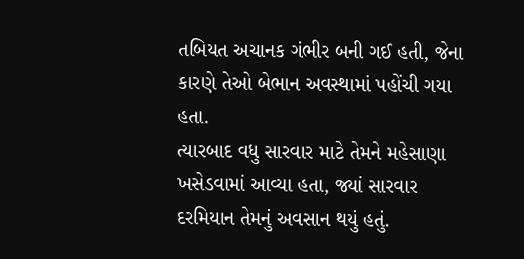તબિયત અચાનક ગંભીર બની ગઈ હતી, જેના કારણે તેઓ બેભાન અવસ્થામાં પહોંચી ગયા હતા.
ત્યારબાદ વધુ સારવાર માટે તેમને મહેસાણા ખસેડવામાં આવ્યા હતા, જ્યાં સારવાર દરમિયાન તેમનું અવસાન થયું હતું.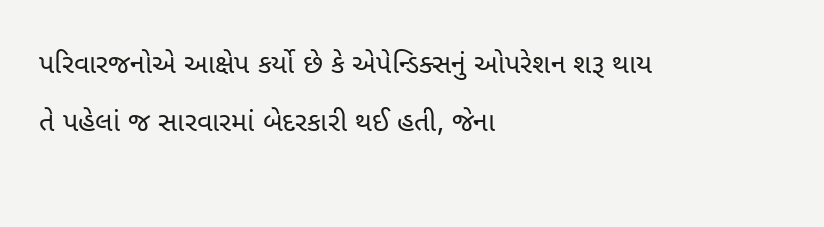પરિવારજનોએ આક્ષેપ કર્યો છે કે એપેન્ડિક્સનું ઓપરેશન શરૂ થાય તે પહેલાં જ સારવારમાં બેદરકારી થઈ હતી, જેના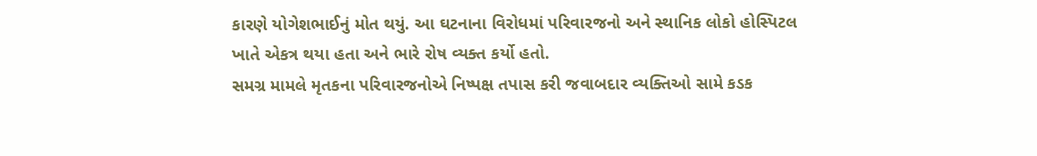કારણે યોગેશભાઈનું મોત થયું. આ ઘટનાના વિરોધમાં પરિવારજનો અને સ્થાનિક લોકો હોસ્પિટલ ખાતે એકત્ર થયા હતા અને ભારે રોષ વ્યક્ત કર્યો હતો.
સમગ્ર મામલે મૃતકના પરિવારજનોએ નિષ્પક્ષ તપાસ કરી જવાબદાર વ્યક્તિઓ સામે કડક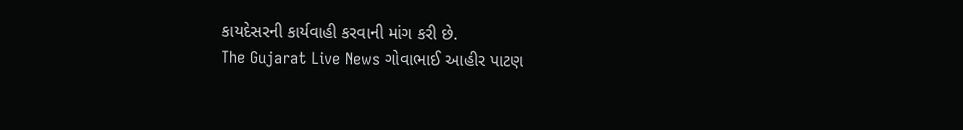કાયદેસરની કાર્યવાહી કરવાની માંગ કરી છે.
The Gujarat Live News ગોવાભાઈ આહીર પાટણ